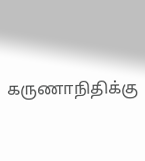கருணாநிதிக்கு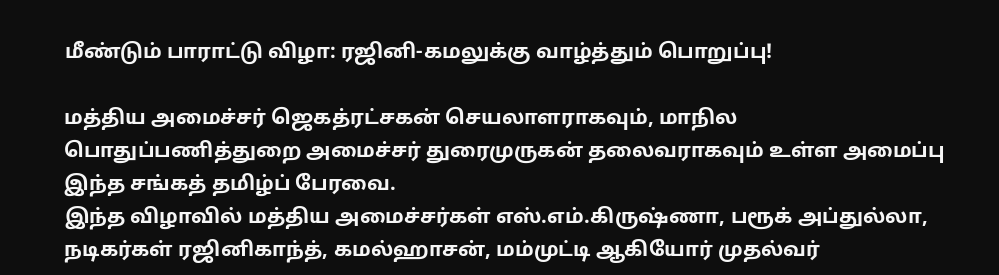மீண்டும் பாராட்டு விழா: ரஜினி-கமலுக்கு வாழ்த்தும் பொறுப்பு!

மத்திய அமைச்சர் ஜெகத்ரட்சகன் செயலாளராகவும், மாநில பொதுப்பணித்துறை அமைச்சர் துரைமுருகன் தலைவராகவும் உள்ள அமைப்பு இந்த சங்கத் தமிழ்ப் பேரவை.
இந்த விழாவில் மத்திய அமைச்சர்கள் எஸ்.எம்.கிருஷ்ணா, பரூக் அப்துல்லா, நடிகர்கள் ரஜினிகாந்த், கமல்ஹாசன், மம்முட்டி ஆகியோர் முதல்வர்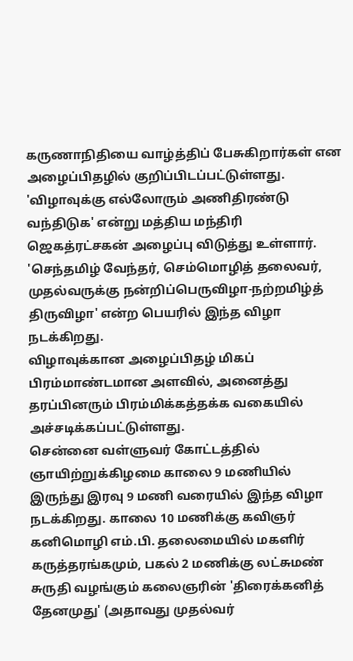கருணாநிதியை வாழ்த்திப் பேசுகிறார்கள் என அழைப்பிதழில் குறிப்பிடப்பட்டுள்ளது.
'விழாவுக்கு எல்லோரும் அணிதிரண்டு வந்திடுக' என்று மத்திய மந்திரி ஜெகத்ரட்சகன் அழைப்பு விடுத்து உள்ளார்.
'செந்தமிழ் வேந்தர், செம்மொழித் தலைவர், முதல்வருக்கு நன்றிப்பெருவிழா-நற்றமிழ்த் திருவிழா' என்ற பெயரில் இந்த விழா நடக்கிறது.
விழாவுக்கான அழைப்பிதழ் மிகப் பிரம்மாண்டமான அளவில், அனைத்து தரப்பினரும் பிரம்மிக்கத்தக்க வகையில் அச்சடிக்கப்பட்டுள்ளது.
சென்னை வள்ளுவர் கோட்டத்தில் ஞாயிற்றுக்கிழமை காலை 9 மணியில் இருந்து இரவு 9 மணி வரையில் இந்த விழா நடக்கிறது. காலை 10 மணிக்கு கவிஞர் கனிமொழி எம்.பி. தலைமையில் மகளிர் கருத்தரங்கமும், பகல் 2 மணிக்கு லட்சுமண் சுருதி வழங்கும் கலைஞரின் 'திரைக்கனித் தேனமுது' (அதாவது முதல்வர்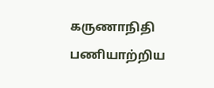கருணாநிதி பணியாற்றிய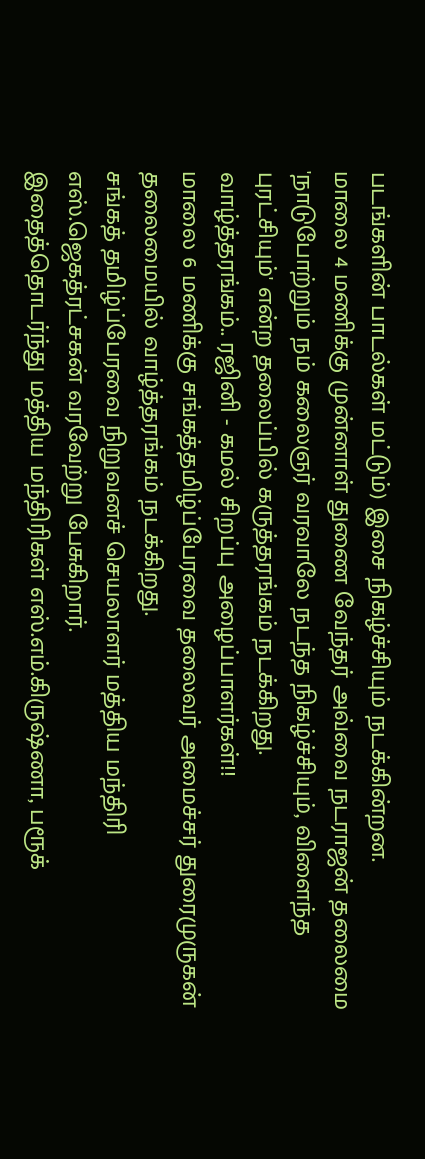படங்களின் பாடல்கள் மட்டும்) இசை நிகழ்ச்சியும் நடக்கின்றன.
மாலை 4 மணிக்கு முன்னாள் துணை வேந்தர் அவ்வை நடராஜன் தலைமை 'நாடுபோற்றும் நம் கலைஞர் வரவாலே நடந்த நிகழ்ச்சியும், விளைந்த புரட்சியும்' என்ற தலைப்பில் கருத்தரங்கம் நடக்கிறது.
வாழ்த்தரங்கம்.. ரஜினி - கமல் சிறப்பு அழைப்பாளர்கள்!!
மாலை 6 மணிக்கு சங்கத்தமிழ்ப்பேரவை தலைவர் அமைச்சர் துரைமுருகன் தலைமையில் வாழ்த்தரங்கம் நடக்கிறது.
சங்கத் தமிழ்ப்பேரவை நிறுவனச் செயலாளர் மத்திய மந்திரி எஸ்.ஜெகத்ரட்சகன் வரவேற்று பேசுகிறார்.
இதைத்தொடர்ந்து மத்திய மந்திரிகள் எஸ்.எம்.கிருஷ்ணா, பரூக்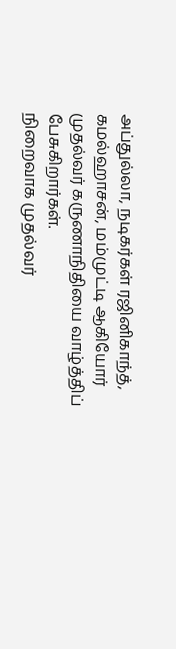அப்துல்லா, நடிகர்கள் ரஜினிகாந்த், கமல்ஹாசன், மம்முட்டி ஆகியோர் முதல்வர் கருணாநிதியை வாழ்த்திப் பேசுகிறார்கள்.
நிறைவாக முதல்வர்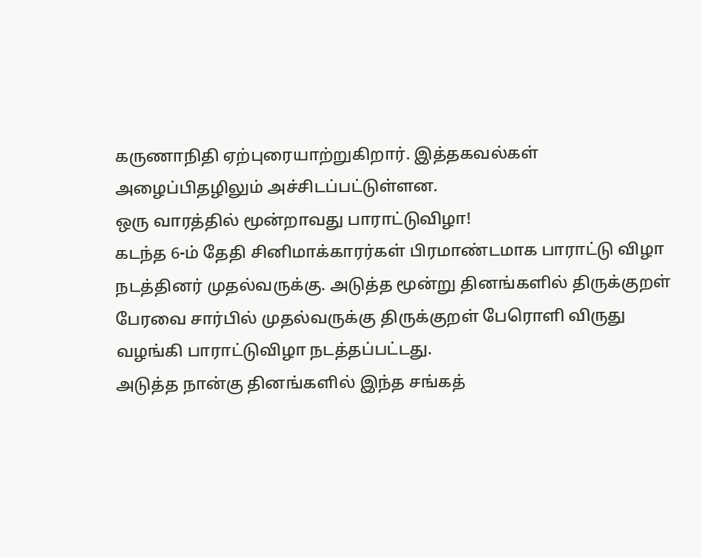கருணாநிதி ஏற்புரையாற்றுகிறார். இத்தகவல்கள் அழைப்பிதழிலும் அச்சிடப்பட்டுள்ளன.
ஒரு வாரத்தில் மூன்றாவது பாராட்டுவிழா!
கடந்த 6-ம் தேதி சினிமாக்காரர்கள் பிரமாண்டமாக பாராட்டு விழா நடத்தினர் முதல்வருக்கு. அடுத்த மூன்று தினங்களில் திருக்குறள் பேரவை சார்பில் முதல்வருக்கு திருக்குறள் பேரொளி விருது வழங்கி பாராட்டுவிழா நடத்தப்பட்டது.
அடுத்த நான்கு தினங்களில் இந்த சங்கத்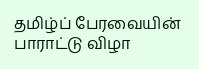தமிழ்ப் பேரவையின் பாராட்டு விழா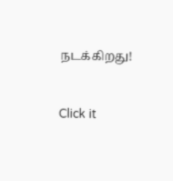நடக்கிறது!


Click it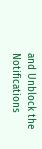and Unblock the Notifications